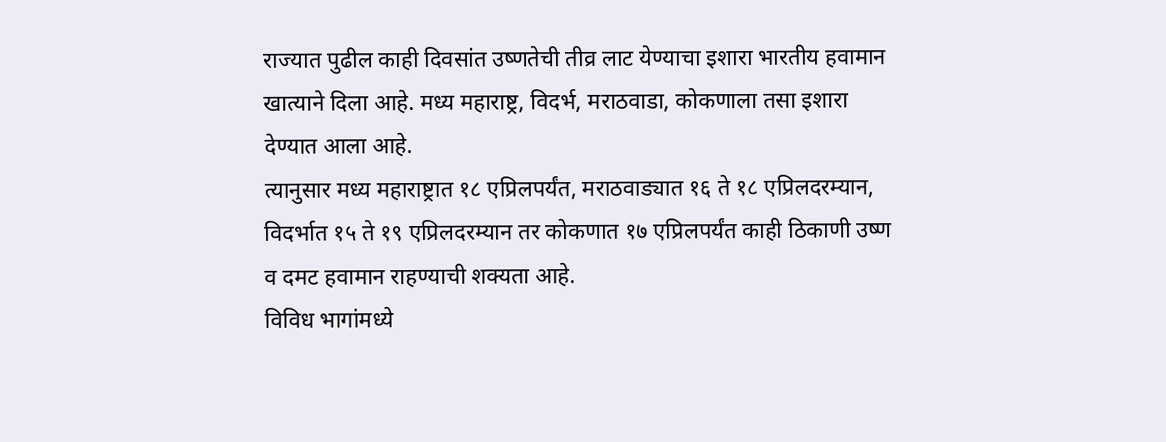राज्यात पुढील काही दिवसांत उष्णतेची तीव्र लाट येण्याचा इशारा भारतीय हवामान खात्याने दिला आहे. मध्य महाराष्ट्र, विदर्भ, मराठवाडा, कोकणाला तसा इशारा देण्यात आला आहे.
त्यानुसार मध्य महाराष्ट्रात १८ एप्रिलपर्यंत, मराठवाड्यात १६ ते १८ एप्रिलदरम्यान, विदर्भात १५ ते १९ एप्रिलदरम्यान तर कोकणात १७ एप्रिलपर्यंत काही ठिकाणी उष्ण व दमट हवामान राहण्याची शक्यता आहे.
विविध भागांमध्ये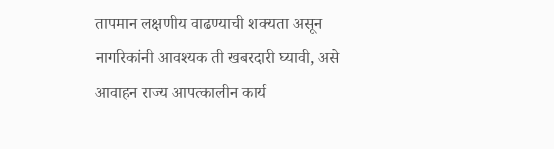तापमान लक्षणीय वाढण्याची शक्यता असून नागरिकांनी आवश्यक ती खबरदारी घ्यावी, असे आवाहन राज्य आपत्कालीन कार्य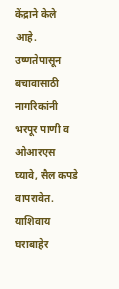केंद्राने केले आहे.
उष्णतेपासून बचावासाठी नागरिकांनी भरपूर पाणी व ओआरएस घ्यावे, सैल कपडे वापरावेत. याशिवाय घराबाहेर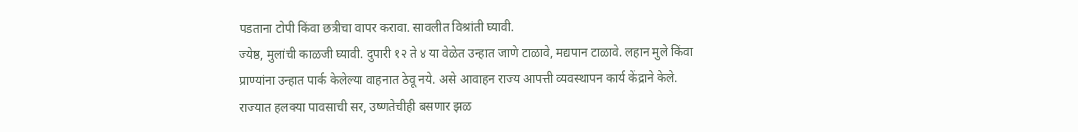पडताना टोपी किंवा छत्रीचा वापर करावा. सावलीत विश्रांती घ्यावी.
ज्येष्ठ, मुलांची काळजी घ्यावी. दुपारी १२ ते ४ या वेळेत उन्हात जाणे टाळावे, मद्यपान टाळावे. लहान मुले किंवा प्राण्यांना उन्हात पार्क केलेल्या वाहनात ठेवू नये. असे आवाहन राज्य आपत्ती व्यवस्थापन कार्य केंद्राने केले.
राज्यात हलक्या पावसाची सर, उष्णतेचीही बसणार झळ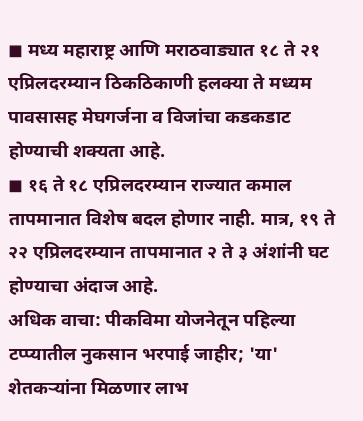◼ मध्य महाराष्ट्र आणि मराठवाड्यात १८ ते २१ एप्रिलदरम्यान ठिकठिकाणी हलक्या ते मध्यम पावसासह मेघगर्जना व विजांचा कडकडाट होण्याची शक्यता आहे.
◼ १६ ते १८ एप्रिलदरम्यान राज्यात कमाल तापमानात विशेष बदल होणार नाही. मात्र, १९ ते २२ एप्रिलदरम्यान तापमानात २ ते ३ अंशांनी घट होण्याचा अंदाज आहे.
अधिक वाचा: पीकविमा योजनेतून पहिल्या टप्प्यातील नुकसान भरपाई जाहीर; 'या' शेतकऱ्यांना मिळणार लाभ